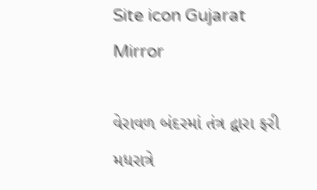Site icon Gujarat Mirror

વેરાવળ બંદરમાં તંત્ર દ્વારા ફરી મધરાત્રે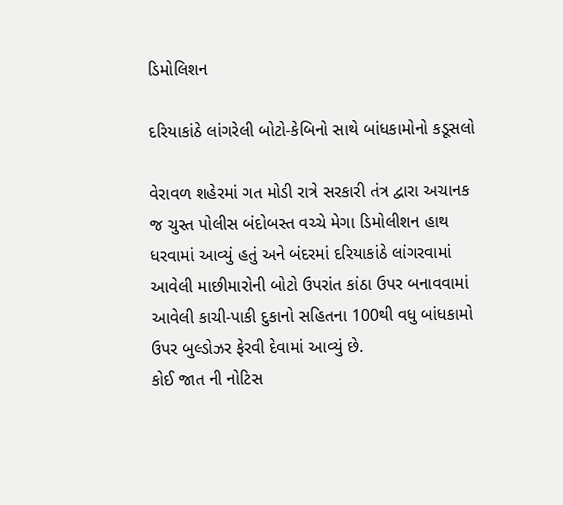ડિમોલિશન

દરિયાકાંઠે લાંગરેલી બોટો-કેબિનો સાથે બાંધકામોનો કડૂસલો

વેરાવળ શહેરમાં ગત મોડી રાત્રે સરકારી તંત્ર દ્વારા અચાનક જ ચુસ્ત પોલીસ બંદોબસ્ત વચ્ચે મેગા ડિમોલીશન હાથ ધરવામાં આવ્યું હતું અને બંદરમાં દરિયાકાંઠે લાંગરવામાં આવેલી માછીમારોની બોટો ઉપરાંત કાંઠા ઉપર બનાવવામાં આવેલી કાચી-પાકી દુકાનો સહિતના 100થી વધુ બાંધકામો ઉપર બુલ્ડોઝર ફેરવી દેવામાં આવ્યું છે.
કોઈ જાત ની નોટિસ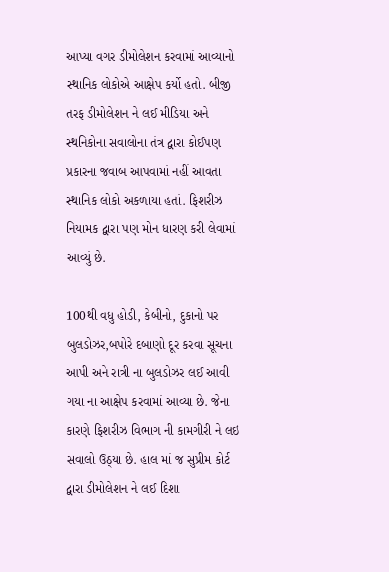આપ્યા વગર ડીમોલેશન કરવામાં આવ્યાનો સ્થાનિક લોકોએ આક્ષેપ કર્યો હતો. બીજી તરફ ડીમોલેશન ને લઈ મીડિયા અને સ્થનિકોના સવાલોના તંત્ર દ્વારા કોઈપણ પ્રકારના જવાબ આપવામાં નહીં આવતા સ્થાનિક લોકો અકળાયા હતાં. ફિશરીઝ નિયામક દ્વારા પણ મોન ધારણ કરી લેવામાં આવ્યું છે.

100થી વધુ હોડી, કેબીનો, દુકાનો પર બુલડોઝર,બપોરે દબાણો દૂર કરવા સૂચના આપી અને રાત્રી ના બુલડોઝર લઈ આવી ગયા ના આક્ષેપ કરવામાં આવ્યા છે. જેના કારણે ફિશરીઝ વિભાગ ની કામગીરી ને લઇ સવાલો ઉઠ્યા છે. હાલ માં જ સુપ્રીમ કોર્ટ દ્વારા ડીમોલેશન ને લઈ દિશા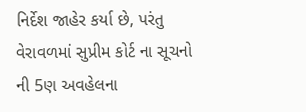નિર્દેશ જાહેર કર્યા છે, પરંતુ વેરાવળમાં સુપ્રીમ કોર્ટ ના સૂચનો ની 5ણ અવહેલના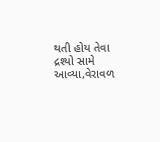થતી હોય તેવા દ્રશ્યો સામે આવ્યા,વેરાવળ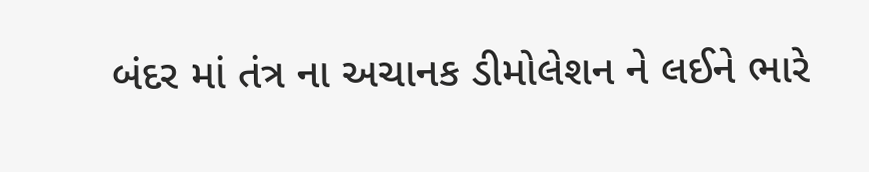બંદર માં તંત્ર ના અચાનક ડીમોલેશન ને લઈને ભારે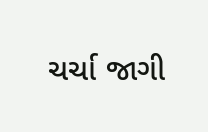ચર્ચા જાગી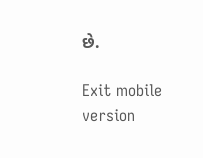છે.

Exit mobile version